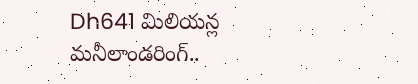Dh641 మిలియన్ల మనీలాండరింగ్..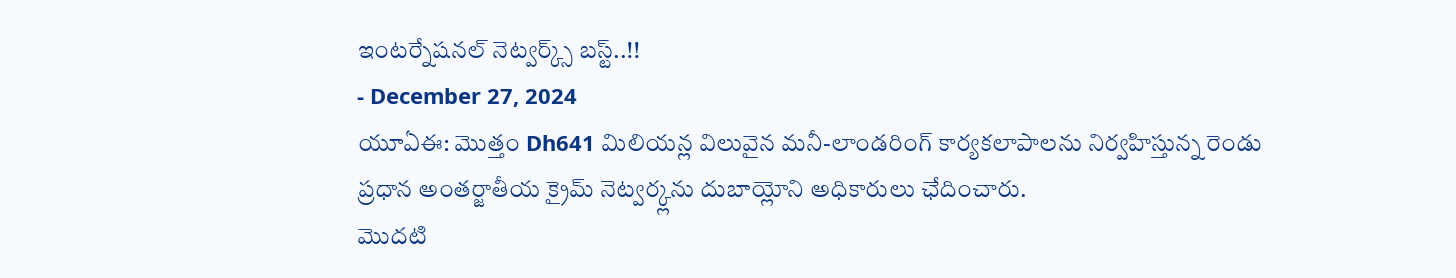ఇంటర్నేషనల్ నెట్వర్క్స్ బస్ట్..!!
- December 27, 2024
యూఏఈ: మొత్తం Dh641 మిలియన్ల విలువైన మనీ-లాండరింగ్ కార్యకలాపాలను నిర్వహిస్తున్న రెండు ప్రధాన అంతర్జాతీయ క్రైమ్ నెట్వర్క్లను దుబాయ్లోని అధికారులు ఛేదించారు.
మొదటి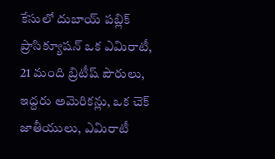కేసులో దుబాయ్ పబ్లిక్ ప్రాసిక్యూషన్ ఒక ఎమిరాటీ, 21 మంది బ్రిటీష్ పౌరులు, ఇద్దరు అమెరికన్లు, ఒక చెక్ జాతీయులు, ఎమిరాటీ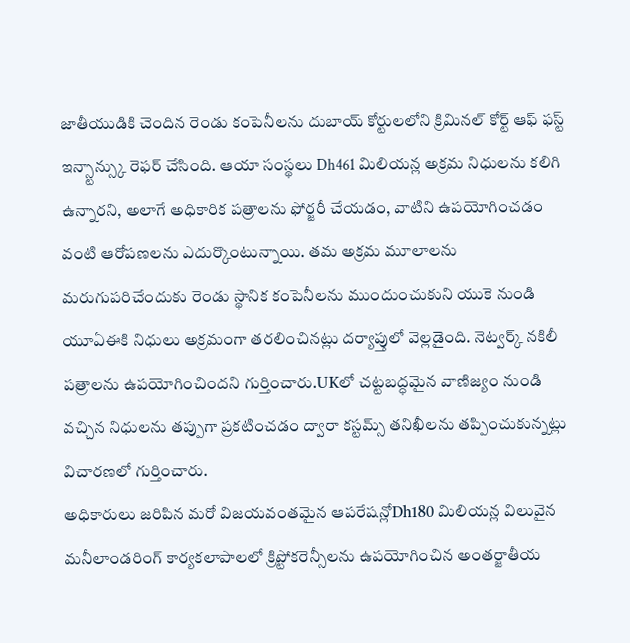జాతీయుడికి చెందిన రెండు కంపెనీలను దుబాయ్ కోర్టులలోని క్రిమినల్ కోర్ట్ ఆఫ్ ఫస్ట్ ఇన్స్టాన్స్కు రెఫర్ చేసింది. ఆయా సంస్థలు Dh461 మిలియన్ల అక్రమ నిధులను కలిగి ఉన్నారని, అలాగే అధికారిక పత్రాలను ఫోర్జరీ చేయడం, వాటిని ఉపయోగించడం వంటి ఆరోపణలను ఎదుర్కొంటున్నాయి. తమ అక్రమ మూలాలను మరుగుపరిచేందుకు రెండు స్థానిక కంపెనీలను ముందుంచుకుని యుకె నుండి యూఏఈకి నిధులు అక్రమంగా తరలించినట్లు దర్యాప్తులో వెల్లడైంది. నెట్వర్క్ నకిలీ పత్రాలను ఉపయోగించిందని గుర్తించారు.UKలో చట్టబద్ధమైన వాణిజ్యం నుండి వచ్చిన నిధులను తప్పుగా ప్రకటించడం ద్వారా కస్టమ్స్ తనిఖీలను తప్పించుకున్నట్లు విచారణలో గుర్తించారు.
అధికారులు జరిపిన మరో విజయవంతమైన ఆపరేషన్లోDh180 మిలియన్ల విలువైన మనీలాండరింగ్ కార్యకలాపాలలో క్రిప్టోకరెన్సీలను ఉపయోగించిన అంతర్జాతీయ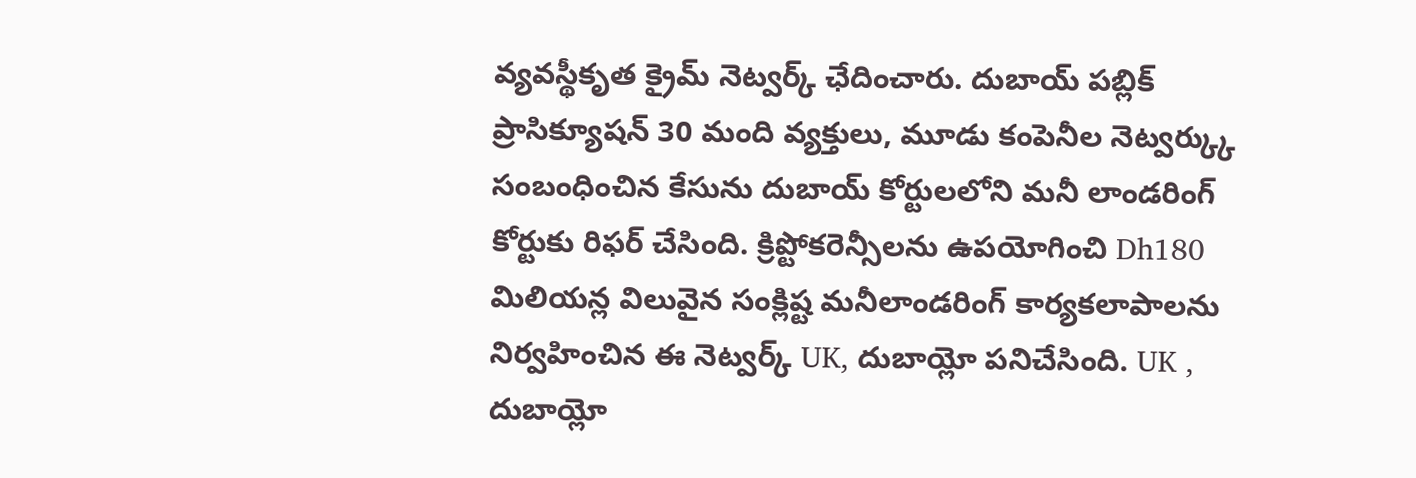వ్యవస్థీకృత క్రైమ్ నెట్వర్క్ ఛేదించారు. దుబాయ్ పబ్లిక్ ప్రాసిక్యూషన్ 30 మంది వ్యక్తులు, మూడు కంపెనీల నెట్వర్క్కు సంబంధించిన కేసును దుబాయ్ కోర్టులలోని మనీ లాండరింగ్ కోర్టుకు రిఫర్ చేసింది. క్రిప్టోకరెన్సీలను ఉపయోగించి Dh180 మిలియన్ల విలువైన సంక్లిష్ట మనీలాండరింగ్ కార్యకలాపాలను నిర్వహించిన ఈ నెట్వర్క్ UK, దుబాయ్లో పనిచేసింది. UK , దుబాయ్లో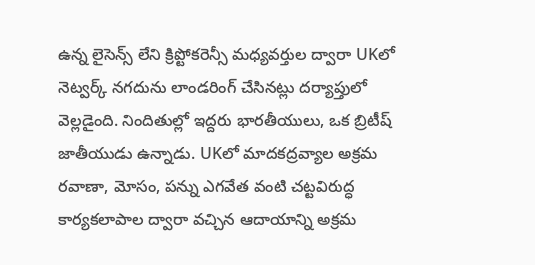ఉన్న లైసెన్స్ లేని క్రిప్టోకరెన్సీ మధ్యవర్తుల ద్వారా UKలో నెట్వర్క్ నగదును లాండరింగ్ చేసినట్లు దర్యాప్తులో వెల్లడైంది. నిందితుల్లో ఇద్దరు భారతీయులు, ఒక బ్రిటీష్ జాతీయుడు ఉన్నాడు. UKలో మాదకద్రవ్యాల అక్రమ రవాణా, మోసం, పన్ను ఎగవేత వంటి చట్టవిరుద్ధ కార్యకలాపాల ద్వారా వచ్చిన ఆదాయాన్ని అక్రమ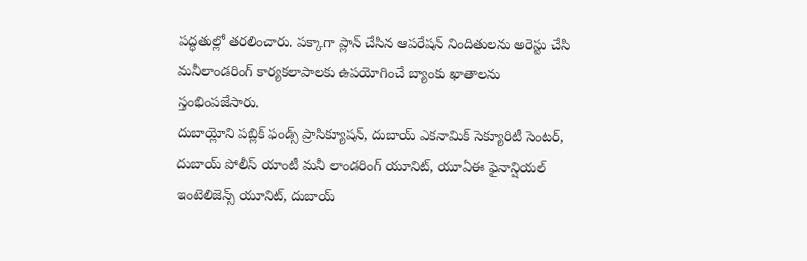పద్ధతుల్లో తరలించారు. పక్కాగా ప్లాన్ చేసిన ఆపరేషన్ నిందితులను అరెస్టు చేసి మనీలాండరింగ్ కార్యకలాపాలకు ఉపయోగించే బ్యాంకు ఖాతాలను స్తంభింపజేసారు.
దుబాయ్లోని పబ్లిక్ ఫండ్స్ ప్రాసిక్యూషన్, దుబాయ్ ఎకనామిక్ సెక్యూరిటీ సెంటర్, దుబాయ్ పోలీస్ యాంటీ మనీ లాండరింగ్ యూనిట్, యూఏఈ ఫైనాన్షియల్ ఇంటెలిజెన్స్ యూనిట్, దుబాయ్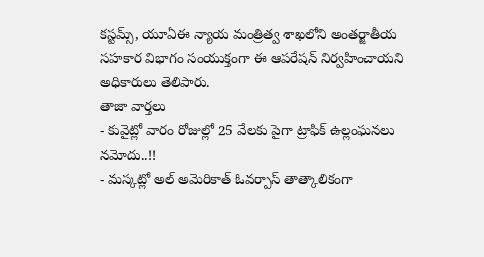కస్టమ్స్, యూఏఈ న్యాయ మంత్రిత్వ శాఖలోని అంతర్జాతీయ సహకార విభాగం సంయుక్తంగా ఈ ఆపరేషన్ నిర్వహించాయని అధికారులు తెలిపారు.
తాజా వార్తలు
- కువైట్లో వారం రోజుల్లో 25 వేలకు పైగా ట్రాఫిక్ ఉల్లంఘనలు నమోదు..!!
- మస్కట్లో అల్ అమెరికాత్ ఓవర్పాస్ తాత్కాలికంగా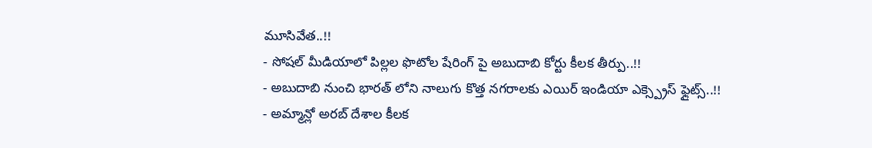మూసివేత..!!
- సోషల్ మీడియాలో పిల్లల ఫొటోల షేరింగ్ పై అబుదాబి కోర్టు కీలక తీర్పు..!!
- అబుదాబి నుంచి భారత్ లోని నాలుగు కొత్త నగరాలకు ఎయిర్ ఇండియా ఎక్స్ప్రెస్ ఫ్లైట్స్..!!
- అమ్మాన్లో అరబ్ దేశాల కీలక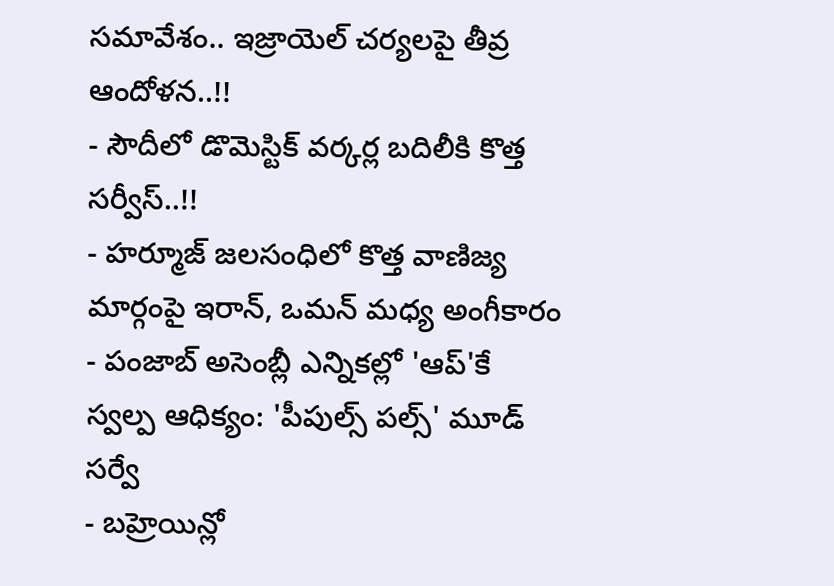సమావేశం.. ఇజ్రాయెల్ చర్యలపై తీవ్ర ఆందోళన..!!
- సౌదీలో డొమెస్టిక్ వర్కర్ల బదిలీకి కొత్త సర్వీస్..!!
- హర్మూజ్ జలసంధిలో కొత్త వాణిజ్య మార్గంపై ఇరాన్, ఒమన్ మధ్య అంగీకారం
- పంజాబ్ అసెంబ్లీ ఎన్నికల్లో 'ఆప్'కే స్వల్ప ఆధిక్యం: 'పీపుల్స్ పల్స్' మూడ్ సర్వే
- బహ్రెయిన్లో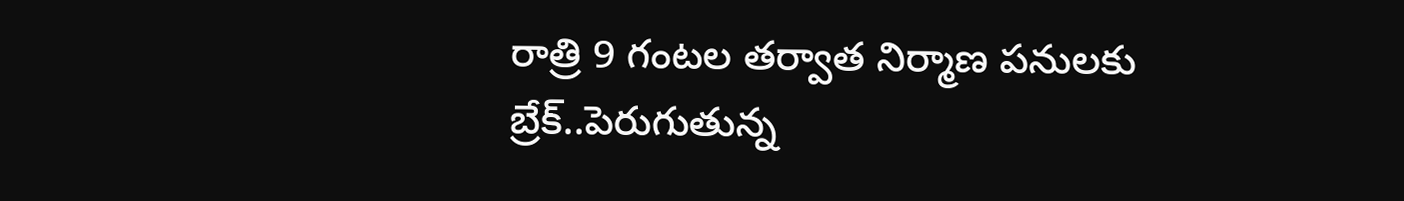రాత్రి 9 గంటల తర్వాత నిర్మాణ పనులకు బ్రేక్..పెరుగుతున్న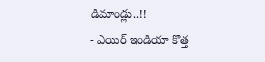డిమాండ్లు..!!
- ఎయిర్ ఇండియా కొత్త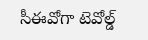సీఈవోగా టెవోల్డ్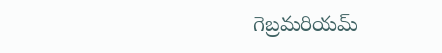గెబ్రమరియమ్